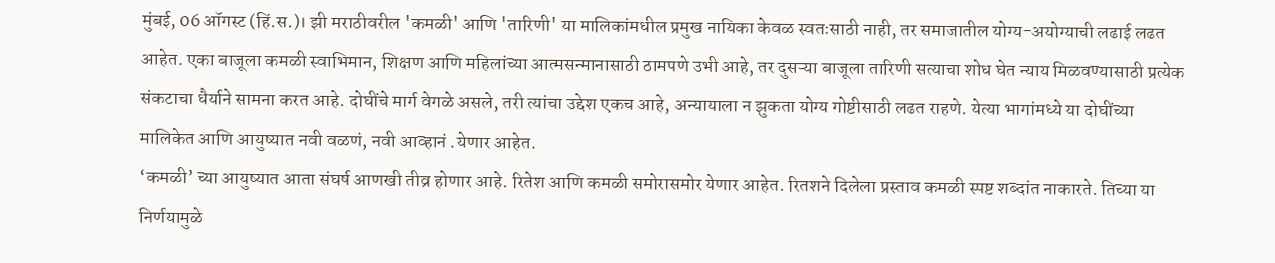मुंबई, 06 ऑगस्ट (हिं.स.)। झी मराठीवरील 'कमळी' आणि 'तारिणी' या मालिकांमधील प्रमुख नायिका केवळ स्वतःसाठी नाही, तर समाजातील योग्य-अयोग्याची लढाई लढत आहेत. एका बाजूला कमळी स्वाभिमान, शिक्षण आणि महिलांच्या आत्मसन्मानासाठी ठामपणे उभी आहे, तर दुसऱ्या बाजूला तारिणी सत्याचा शोध घेत न्याय मिळवण्यासाठी प्रत्येक संकटाचा धैर्याने सामना करत आहे. दोघींचे मार्ग वेगळे असले, तरी त्यांचा उद्देश एकच आहे, अन्यायाला न झुकता योग्य गोष्टीसाठी लढत राहणे. येत्या भागांमध्ये या दोघींच्या मालिकेत आणि आयुष्यात नवी वळणं, नवी आव्हानं .येणार आहेत.
‘कमळी’ च्या आयुष्यात आता संघर्ष आणखी तीव्र होणार आहे. रितेश आणि कमळी समोरासमोर येणार आहेत. रितशने दिलेला प्रस्ताव कमळी स्पष्ट शब्दांत नाकारते. तिच्या या निर्णयामुळे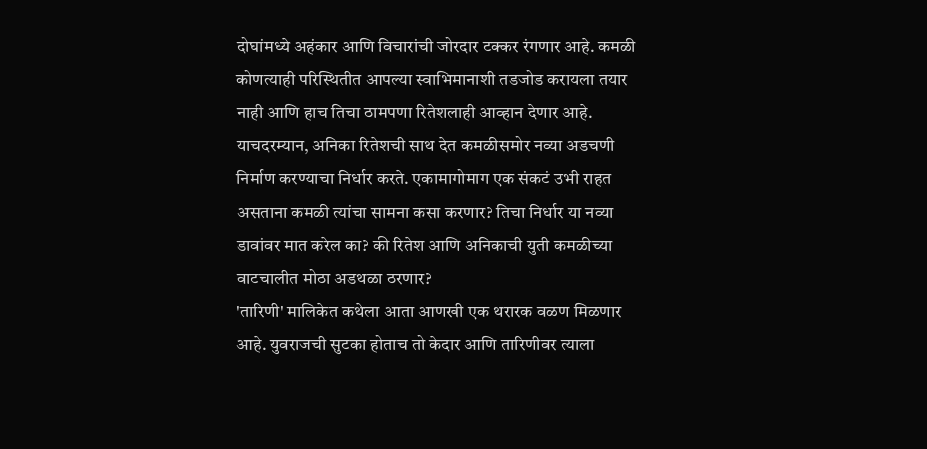दोघांमध्ये अहंकार आणि विचारांची जोरदार टक्कर रंगणार आहे. कमळी कोणत्याही परिस्थितीत आपल्या स्वाभिमानाशी तडजोड करायला तयार नाही आणि हाच तिचा ठामपणा रितेशलाही आव्हान देणार आहे. याचदरम्यान, अनिका रितेशची साथ देत कमळीसमोर नव्या अडचणी निर्माण करण्याचा निर्धार करते. एकामागोमाग एक संकटं उभी राहत असताना कमळी त्यांचा सामना कसा करणार? तिचा निर्धार या नव्या डावांवर मात करेल का? की रितेश आणि अनिकाची युती कमळीच्या वाटचालीत मोठा अडथळा ठरणार?
'तारिणी' मालिकेत कथेला आता आणखी एक थरारक वळण मिळणार आहे. युवराजची सुटका होताच तो केदार आणि तारिणीवर त्याला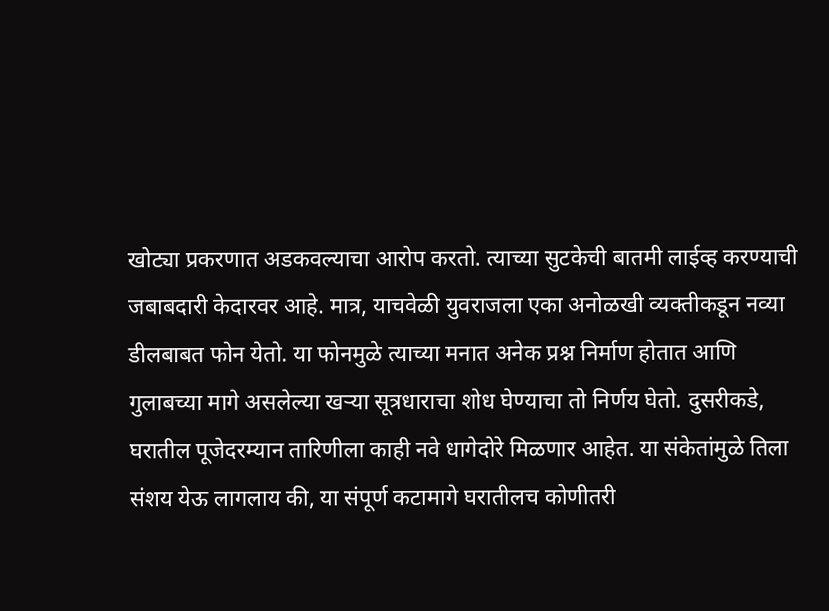खोट्या प्रकरणात अडकवल्याचा आरोप करतो. त्याच्या सुटकेची बातमी लाईव्ह करण्याची जबाबदारी केदारवर आहे. मात्र, याचवेळी युवराजला एका अनोळखी व्यक्तीकडून नव्या डीलबाबत फोन येतो. या फोनमुळे त्याच्या मनात अनेक प्रश्न निर्माण होतात आणि गुलाबच्या मागे असलेल्या खऱ्या सूत्रधाराचा शोध घेण्याचा तो निर्णय घेतो. दुसरीकडे, घरातील पूजेदरम्यान तारिणीला काही नवे धागेदोरे मिळणार आहेत. या संकेतांमुळे तिला संशय येऊ लागलाय की, या संपूर्ण कटामागे घरातीलच कोणीतरी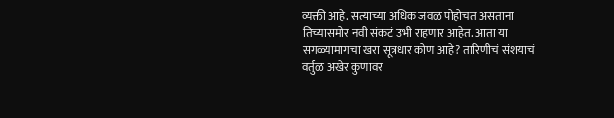व्यक्ती आहे. सत्याच्या अधिक जवळ पोहोचत असताना तिच्यासमोर नवी संकटं उभी राहणार आहेत. आता या सगळ्यामागचा खरा सूत्रधार कोण आहे? तारिणीचं संशयाचं वर्तुळ अखेर कुणावर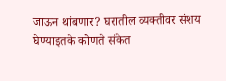जाऊन थांबणार? घरातील व्यक्तीवर संशय घेण्याइतके कोणते संकेत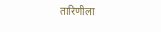तारिणीला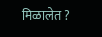मिळालेत ?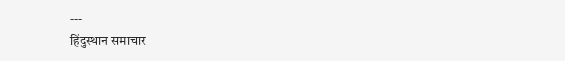---
हिंदुस्थान समाचार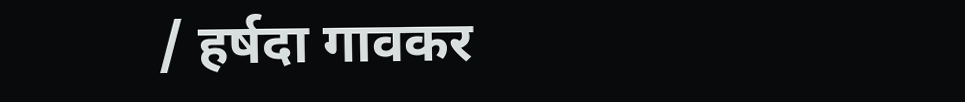/ हर्षदा गावकर